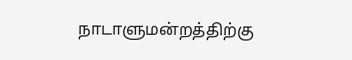நாடாளுமன்றத்திற்கு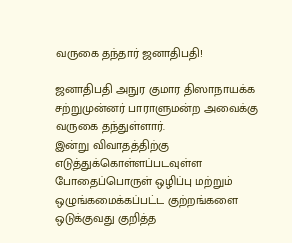வருகை தந்தார் ஜனாதிபதி!

ஜனாதிபதி அநுர குமார திஸாநாயக்க சற்றுமுன்னர் பாராளுமன்ற அவைக்கு வருகை தந்துள்ளார்.
இன்று விவாதத்திற்கு எடுத்துக்கொள்ளப்படவுள்ள போதைப்பொருள் ஒழிப்பு மற்றும் ஒழுங்கமைக்கப்பட்ட குற்றங்களை ஒடுக்குவது குறித்த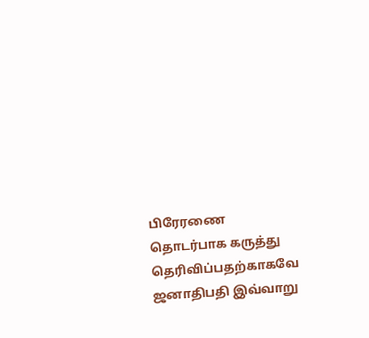பிரேரணை தொடர்பாக கருத்து தெரிவிப்பதற்காகவே ஜனாதிபதி இவ்வாறு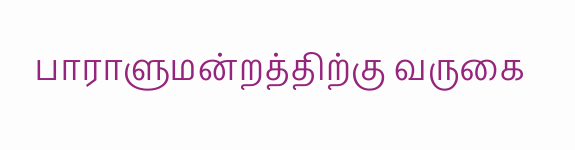பாராளுமன்றத்திற்கு வருகை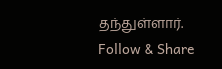தந்துள்ளார்.
Follow & Share